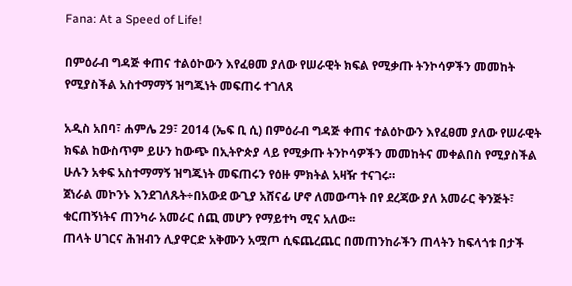Fana: At a Speed of Life!

በምዕራብ ግዳጅ ቀጠና ተልዕኮውን እየፈፀመ ያለው የሠራዊት ክፍል የሚቃጡ ትንኮሳዎችን መመከት የሚያስችል አስተማማኝ ዝግጁነት መፍጠሩ ተገለጸ

አዲስ አበባ፣ ሐምሌ 29፣ 2014 (ኤፍ ቢ ሲ) በምዕራብ ግዳጅ ቀጠና ተልዕኮውን እየፈፀመ ያለው የሠራዊት ክፍል ከውስጥም ይሁን ከውጭ በኢትዮጵያ ላይ የሚቃጡ ትንኮሳዎችን መመከትና መቀልበስ የሚያስችል ሁሉን አቀፍ አስተማማኝ ዝግጁነት መፍጠሩን የዕዙ ምክትል አዛዥ ተናገሩ።
ጀነራል መኮንኑ እንደገለጹት÷በአውደ ውጊያ አሸናፊ ሆኖ ለመውጣት በየ ደረጃው ያለ አመራር ቅንጅት፣ ቁርጠኝነትና ጠንካራ አመራር ሰጪ መሆን የማይተካ ሚና አለው፡፡
ጠላት ሀገርና ሕዝብን ሊያዋርድ አቅሙን አሟጦ ሲፍጨረጨር በመጠንከራችን ጠላትን ከፍላጎቱ በታች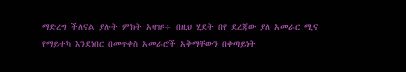ማድረግ ችለናል ያሉት ምክት አዛዡ÷ በዚህ ሂደት በየ ደረጃው ያለ አመራር ሚና የማይተካ እንደነበር በመጥቀስ አመራሮች አቅማቸውን በቀጣይነት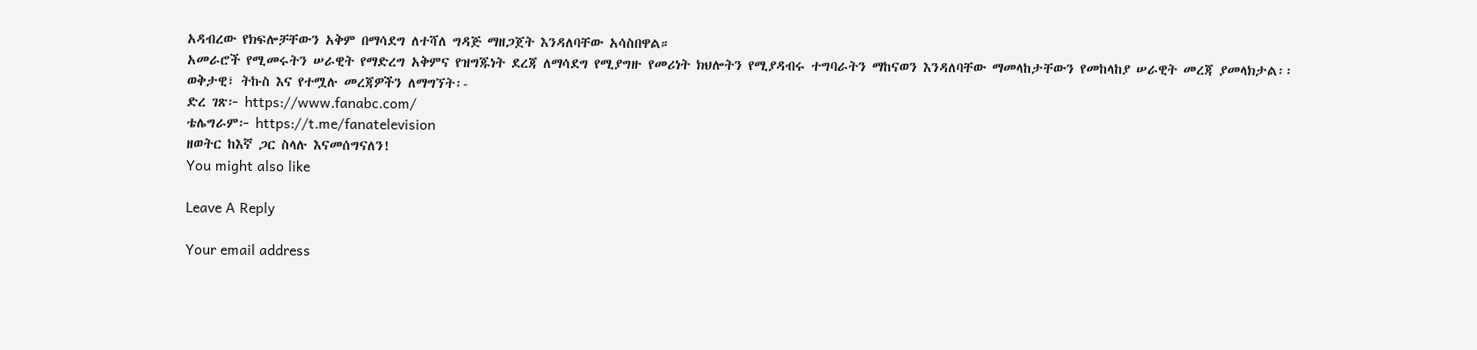አዳብረው የክፍሎቻቸውን አቅም በማሳደግ ለተሻለ ግዳጅ ማዘጋጀት እንዳለባቸው አሳስበዋል።
አመራሮች የሚመሩትን ሠራዊት የማድረግ አቅምና የዝግጁነት ደረጃ ለማሳደግ የሚያግዙ የመሪነት ክህሎትን የሚያዳብሩ ተግባራትን ማከናወን እንዳለባቸው ማመላከታቸውን የመከላከያ ሠራዊት መረጃ ያመላክታል፡፡
ወቅታዊ፣ ትኩስ እና የተሟሉ መረጃዎችን ለማግኘት፡-
ድረ ገጽ፦ https://www.fanabc.com/
ቴሌግራም፦ https://t.me/fanatelevision
ዘወትር ከእኛ ጋር ስላሉ እናመሰግናለን!
You might also like

Leave A Reply

Your email address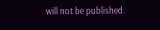will not be published.